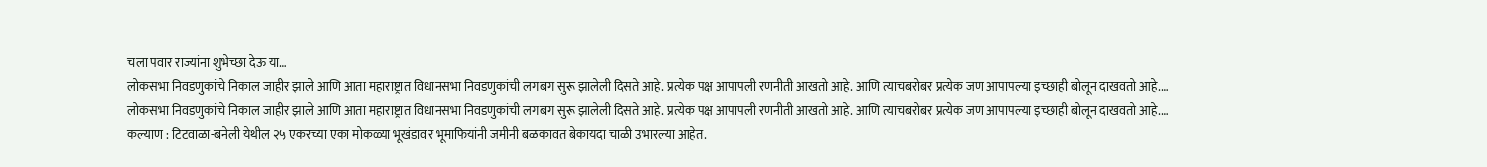चला पवार राज्यांना शुभेच्छा देऊ या…
लोकसभा निवडणुकांचे निकाल जाहीर झाले आणि आता महाराष्ट्रात विधानसभा निवडणुकांची लगबग सुरू झालेली दिसते आहे. प्रत्येक पक्ष आपापली रणनीती आखतो आहे. आणि त्याचबरोबर प्रत्येक जण आपापल्या इच्छाही बोलून दाखवतो आहे.…
लोकसभा निवडणुकांचे निकाल जाहीर झाले आणि आता महाराष्ट्रात विधानसभा निवडणुकांची लगबग सुरू झालेली दिसते आहे. प्रत्येक पक्ष आपापली रणनीती आखतो आहे. आणि त्याचबरोबर प्रत्येक जण आपापल्या इच्छाही बोलून दाखवतो आहे.…
कल्याण : टिटवाळा-बनेली येथील २५ एकरच्या एका मोकळ्या भूखंडावर भूमाफियांनी जमीनी बळकावत बेकायदा चाळी उभारल्या आहेत.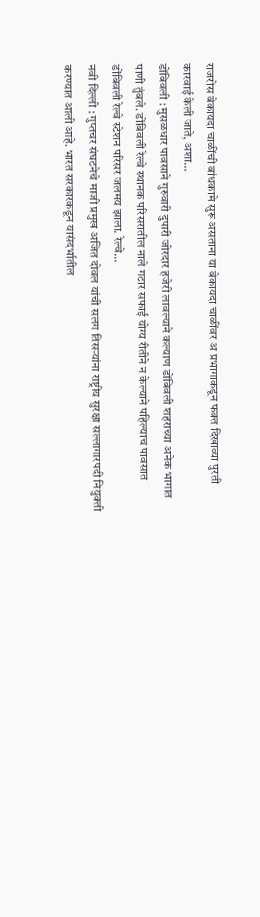राजरोस बेकायदा चाळींची बांधकामे सुरू असताना या बेकायदा चाळींवर अ प्रभागाकडून फक्त दिखाव्या पुरती कारवाई केली जाते, अशा…
डोंबिवली : मुसळधार पावसाने गुरुवारी दुपारी जोरदार हजेरी लावल्याने कल्याण डोंबिवली शहराच्या अनेक भागात पाणी तुंबले. डोंबिवली रेल्वे स्थानक परिसरातील नाले गटार सफाई योग्य रीतीने न केल्याने पहिल्याच पावसात डोंबिवली रेल्वे स्टेशन परिसर जलमय झाला. रेल्वे…
नवी दिल्ली : गुप्तचर संघटनेचे माजी प्रमुख अजित दोवल यांची सलग तिसऱ्यांना राष्ट्रीय सुरक्षा सल्लागारपदी नियुक्ती करण्यात आली आहे. भारत सरकारकडून यासंदर्भातील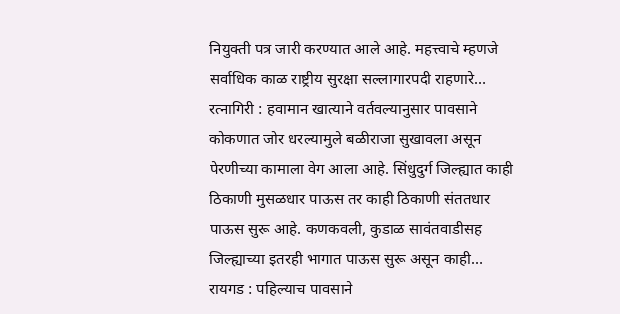नियुक्ती पत्र जारी करण्यात आले आहे. महत्त्वाचे म्हणजे सर्वाधिक काळ राष्ट्रीय सुरक्षा सल्लागारपदी राहणारे…
रत्नागिरी : हवामान खात्याने वर्तवल्यानुसार पावसाने कोकणात जोर धरल्यामुले बळीराजा सुखावला असून पेरणीच्या कामाला वेग आला आहे. सिंधुदुर्ग जिल्ह्यात काही ठिकाणी मुसळधार पाऊस तर काही ठिकाणी संततधार पाऊस सुरू आहे. कणकवली, कुडाळ सावंतवाडीसह जिल्ह्याच्या इतरही भागात पाऊस सुरू असून काही…
रायगड : पहिल्याच पावसाने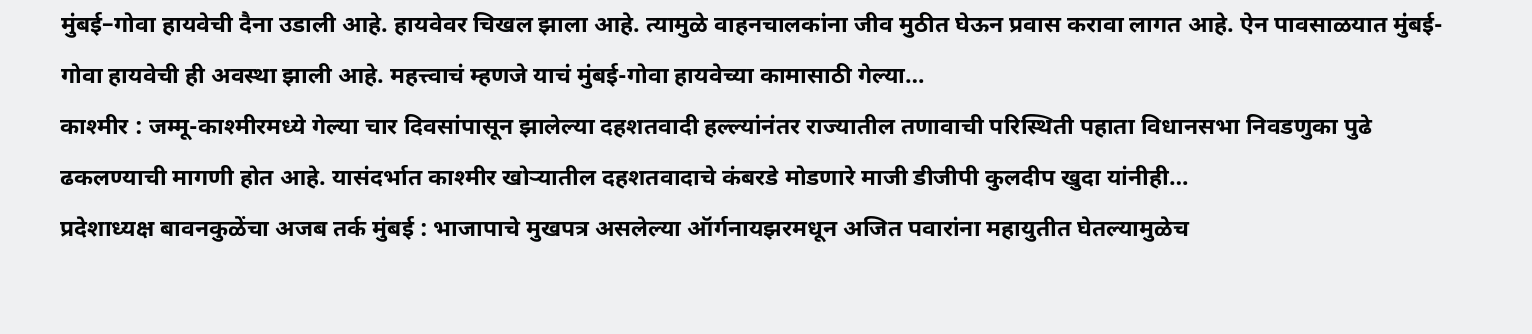मुंबई–गोवा हायवेची दैना उडाली आहे. हायवेवर चिखल झाला आहे. त्यामुळे वाहनचालकांना जीव मुठीत घेऊन प्रवास करावा लागत आहे. ऐन पावसाळयात मुंबई-गोवा हायवेची ही अवस्था झाली आहे. महत्त्वाचं म्हणजे याचं मुंबई-गोवा हायवेच्या कामासाठी गेल्या…
काश्मीर : जम्मू-काश्मीरमध्ये गेल्या चार दिवसांपासून झालेल्या दहशतवादी हल्ल्यांनंतर राज्यातील तणावाची परिस्थिती पहाता विधानसभा निवडणुका पुढे ढकलण्याची मागणी होत आहे. यासंदर्भात काश्मीर खोऱ्यातील दहशतवादाचे कंबरडे मोडणारे माजी डीजीपी कुलदीप खुदा यांनीही…
प्रदेशाध्यक्ष बावनकुळेंचा अजब तर्क मुंबई : भाजापाचे मुखपत्र असलेल्या ऑर्गनायझरमधून अजित पवारांना महायुतीत घेतल्यामुळेच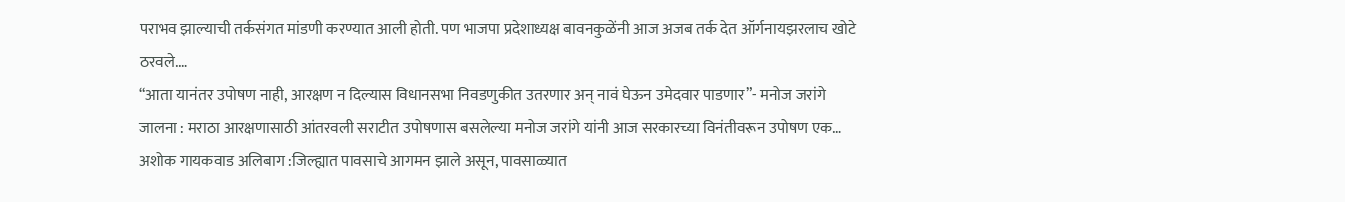पराभव झाल्याची तर्कसंगत मांडणी करण्यात आली होती. पण भाजपा प्रदेशाध्यक्ष बावनकुळेंनी आज अजब तर्क देत ऑर्गनायझरलाच खोटे ठरवले.…
“आता यानंतर उपोषण नाही, आरक्षण न दिल्यास विधानसभा निवडणुकीत उतरणार अन् नावं घेऊन उमेदवार पाडणार”- मनोज जरांगे जालना : मराठा आरक्षणासाठी आंतरवली सराटीत उपोषणास बसलेल्या मनोज जरांगे यांनी आज सरकारच्या विनंतीवरून उपोषण एक…
अशोक गायकवाड अलिबाग :जिल्ह्यात पावसाचे आगमन झाले असून, पावसाळ्यात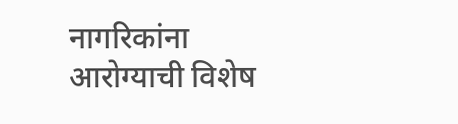नागरिकांना आरोग्याची विशेष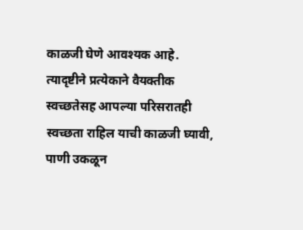काळजी घेणे आवश्यक आहे. त्यादृष्टीने प्रत्येकाने वैयक्तीक स्वच्छतेसह आपल्या परिसरातही स्वच्छता राहिल याची काळजी घ्यावी, पाणी उकळून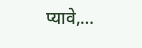प्यावे,…